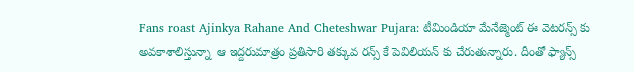Fans roast Ajinkya Rahane And Cheteshwar Pujara: టీమిండియా మేనేజ్మెంట్ ఈ వెటరన్స్ కు అవకాశాలిస్తున్నా  ఆ ఇద్దరుమాత్రం ప్రతిసారి తక్కువ రన్స్ కే పెవిలియన్ కు చేరుతున్నారు. దీంతో ఫ్యాన్స్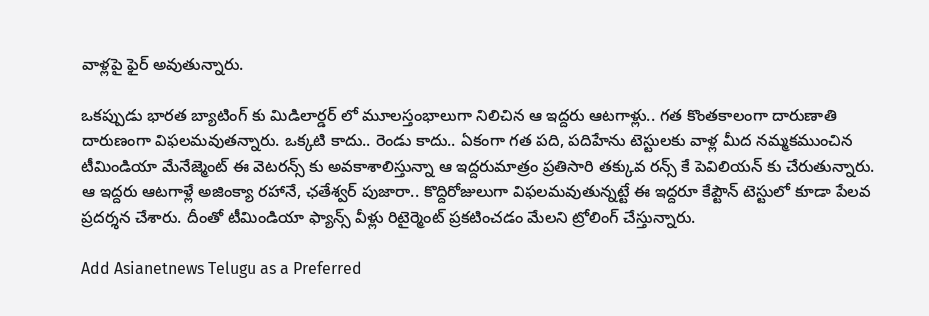వాళ్లపై ఫైర్ అవుతున్నారు.

ఒకప్పుడు భారత బ్యాటింగ్ కు మిడిలార్డర్ లో మూలస్తంభాలుగా నిలిచిన ఆ ఇద్దరు ఆటగాళ్లు.. గత కొంతకాలంగా దారుణాతి దారుణంగా విఫలమవుతన్నారు. ఒక్కటి కాదు.. రెండు కాదు.. ఏకంగా గత పది, పదిహేను టెస్టులకు వాళ్ల మీద నమ్మకముంచిన టీమిండియా మేనేజ్మెంట్ ఈ వెటరన్స్ కు అవకాశాలిస్తున్నా ఆ ఇద్దరుమాత్రం ప్రతిసారి తక్కువ రన్స్ కే పెవిలియన్ కు చేరుతున్నారు. ఆ ఇద్దరు ఆటగాళ్లే అజింక్యా రహానే, ఛతేశ్వర్ పుజారా.. కొద్దిరోజులుగా విఫలమవుతున్నట్టే ఈ ఇద్దరూ కేప్టౌన్ టెస్టులో కూడా పేలవ ప్రదర్శన చేశారు. దీంతో టీమిండియా ఫ్యాన్స్ వీళ్లు రిటైర్మెంట్ ప్రకటించడం మేలని ట్రోలింగ్ చేస్తున్నారు.

Add Asianetnews Telugu as a Preferred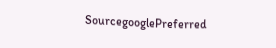SourcegooglePreferred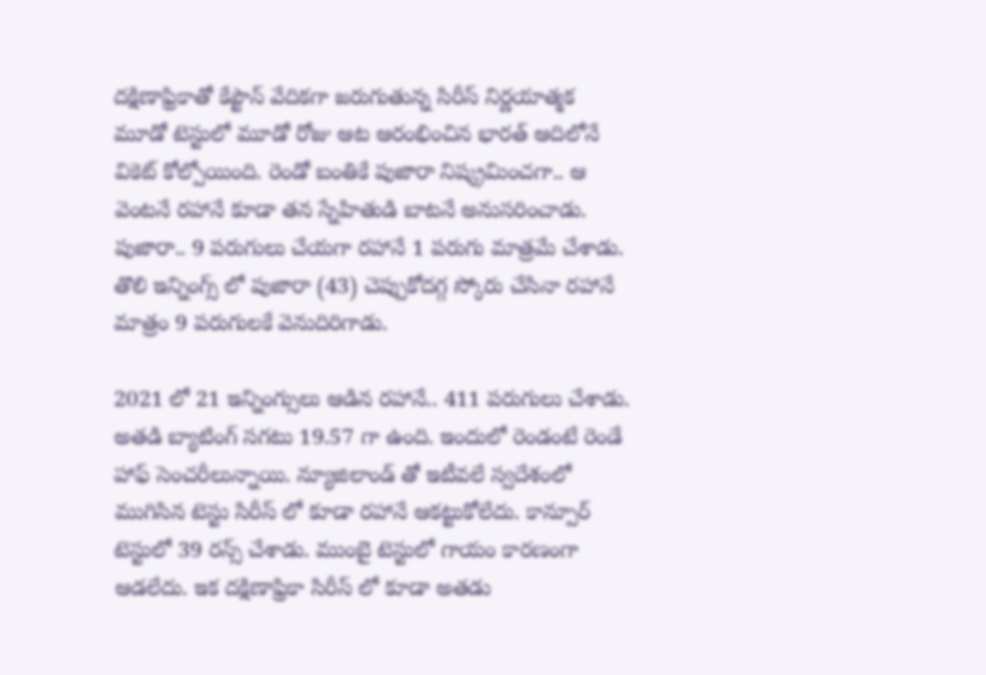దక్షిణాఫ్రికాతో కేప్టౌన్ వేదికగా జరుగుతున్న సిరీస్ నిర్ణయాత్మక మూడో టెస్టులో మూడో రోజు ఆట ఆరంభించిన భారత్ ఆదిలోనే వికెట్ కోల్పోయింది. రెండో బంతికే పుజారా నిష్క్రమించగా.. ఆ వెంటనే రహానే కూడా తన స్నేహితుడి బాటనే అనుసరించాడు. పుజారా.. 9 పరుగులు చేయగా రహానే 1 పరుగు మాత్రమే చేశాడు. తొలి ఇన్నింగ్స్ లో పుజారా (43) చెప్పుకోదగ్గ స్కోరు చేసినా రహానే మాత్రం 9 పరుగులకే వెనుదిరిగాడు.

2021 లో 21 ఇన్నింగ్సులు ఆడిన రహానే.. 411 పరుగులు చేశాడు. అతడి బ్యాటింగ్ సగటు 19.57 గా ఉంది. ఇందులో రెండంటే రెండే హాఫ్ సెంచరీలున్నాయి. న్యూజిలాండ్ తో ఇటీవలే స్వదేశంలో ముగిసిన టెస్టు సిరీస్ లో కూడా రహానే ఆకట్టుకోలేదు. కాన్పూర్ టెస్టులో 39 రన్స్ చేశాడు. ముంబై టెస్టులో గాయం కారణంగా ఆడలేదు. ఇక దక్షిణాఫ్రికా సిరీస్ లో కూడా అతడు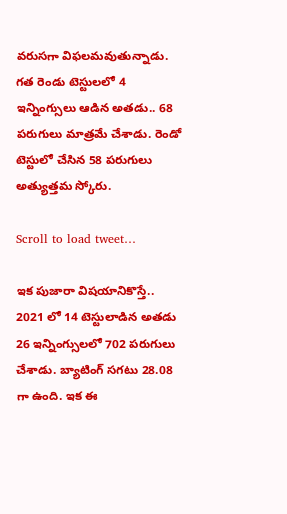వరుసగా విఫలమవుతున్నాడు. గత రెండు టెస్టులలో 4 ఇన్నింగ్సులు ఆడిన అతడు.. 68 పరుగులు మాత్రమే చేశాడు. రెండో టెస్టులో చేసిన 58 పరుగులు అత్యుత్తమ స్కోరు.

Scroll to load tweet…

ఇక పుజారా విషయానికొస్తే.. 2021 లో 14 టెస్టులాడిన అతడు 26 ఇన్నింగ్సులలో 702 పరుగులు చేశాడు. బ్యాటింగ్ సగటు 28.08 గా ఉంది. ఇక ఈ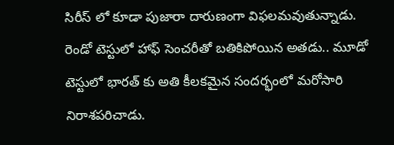సిరీస్ లో కూడా పుజారా దారుణంగా విఫలమవుతున్నాడు. రెండో టెస్టులో హాఫ్ సెంచరీతో బతికిపోయిన అతడు.. మూడో టెస్టులో భారత్ కు అతి కీలకమైన సందర్భంలో మరోసారి నిరాశపరిచాడు.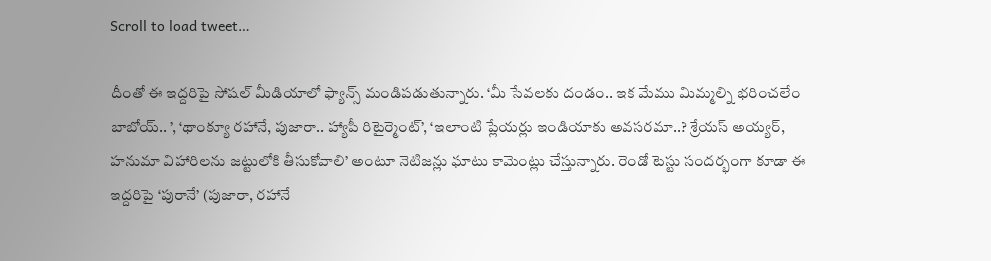Scroll to load tweet…

దీంతో ఈ ఇద్దరిపై సోషల్ మీడియాలో ఫ్యాన్స్ మండిపడుతున్నారు. ‘మీ సేవలకు దండం.. ఇక మేము మిమ్మల్ని భరించలేం బాబోయ్.. ’, ‘థాంక్యూ రహానే, పుజారా.. హ్యాపీ రిటైర్మెంట్’, ‘ఇలాంటి ప్లేయర్లు ఇండియాకు అవసరమా..? శ్రేయస్ అయ్యర్, హనుమా విహారిలను జట్టులోకి తీసుకోవాలి’ అంటూ నెటిజన్లు ఘాటు కామెంట్లు చేస్తున్నారు. రెండో టెస్టు సందర్భంగా కూడా ఈ ఇద్దరిపై ‘పురానే’ (పుజారా, రహానే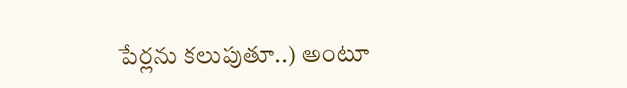పేర్లను కలుపుతూ..) అంటూ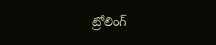ట్రోలింగ్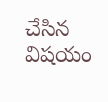చేసిన విషయం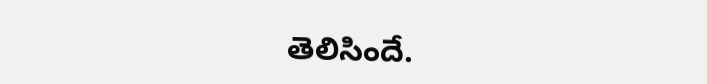తెలిసిందే.